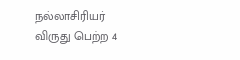நல்லாசிரியர் விருது பெற்ற 4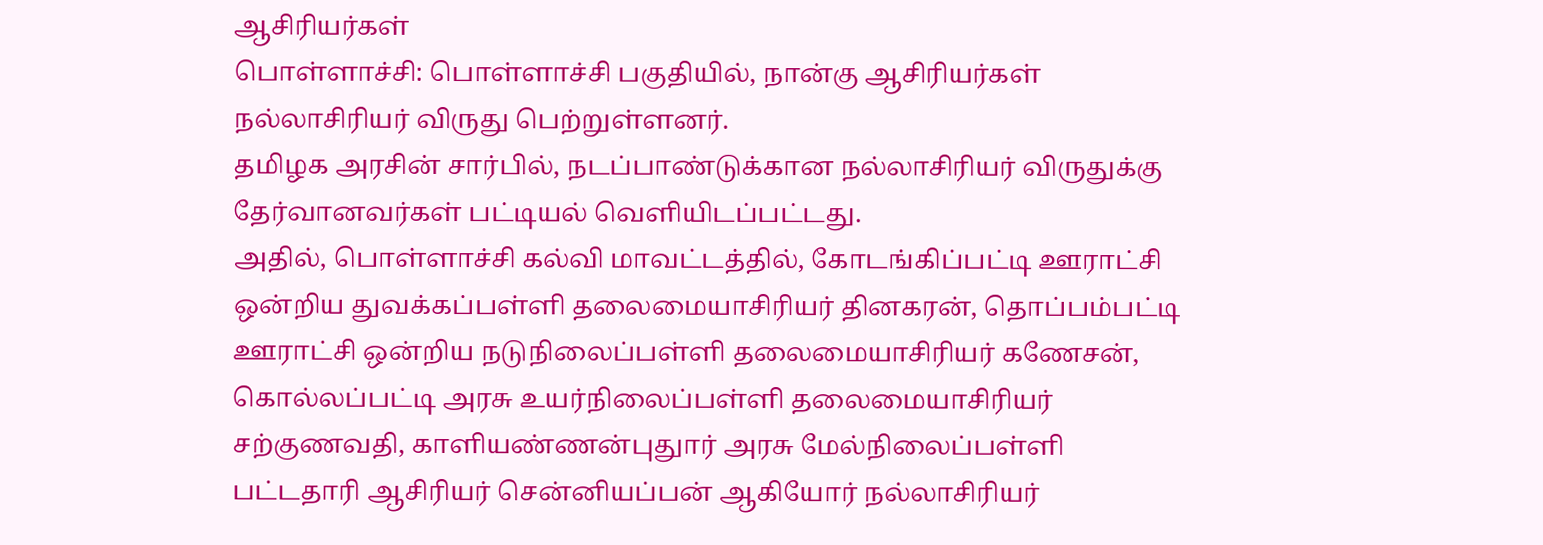ஆசிரியர்கள்
பொள்ளாச்சி: பொள்ளாச்சி பகுதியில், நான்கு ஆசிரியர்கள் நல்லாசிரியர் விருது பெற்றுள்ளனர்.
தமிழக அரசின் சார்பில், நடப்பாண்டுக்கான நல்லாசிரியர் விருதுக்கு தேர்வானவர்கள் பட்டியல் வெளியிடப்பட்டது.
அதில், பொள்ளாச்சி கல்வி மாவட்டத்தில், கோடங்கிப்பட்டி ஊராட்சி ஒன்றிய துவக்கப்பள்ளி தலைமையாசிரியர் தினகரன், தொப்பம்பட்டி ஊராட்சி ஒன்றிய நடுநிலைப்பள்ளி தலைமையாசிரியர் கணேசன், கொல்லப்பட்டி அரசு உயர்நிலைப்பள்ளி தலைமையாசிரியர் சற்குணவதி, காளியண்ணன்புதுார் அரசு மேல்நிலைப்பள்ளி பட்டதாரி ஆசிரியர் சென்னியப்பன் ஆகியோர் நல்லாசிரியர்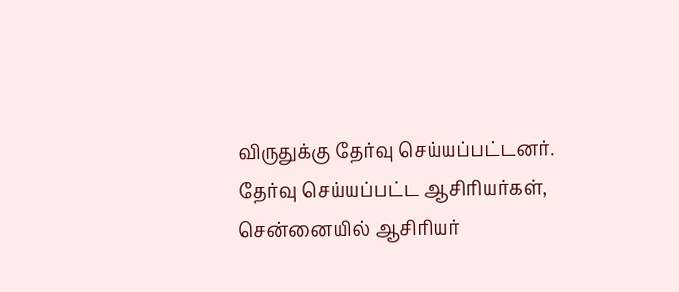விருதுக்கு தேர்வு செய்யப்பட்டனர்.
தேர்வு செய்யப்பட்ட ஆசிரியர்கள், சென்னையில் ஆசிரியர்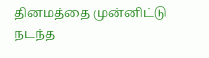தினமத்தை முன்னிட்டு நடந்த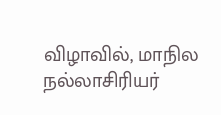விழாவில், மாநில நல்லாசிரியர்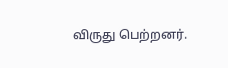விருது பெற்றனர்.